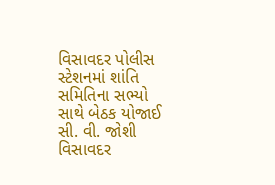વિસાવદર પોલીસ સ્ટેશનમાં શાંતિ સમિતિના સભ્યો સાથે બેઠક યોજાઈ
સી. વી. જોશી વિસાવદર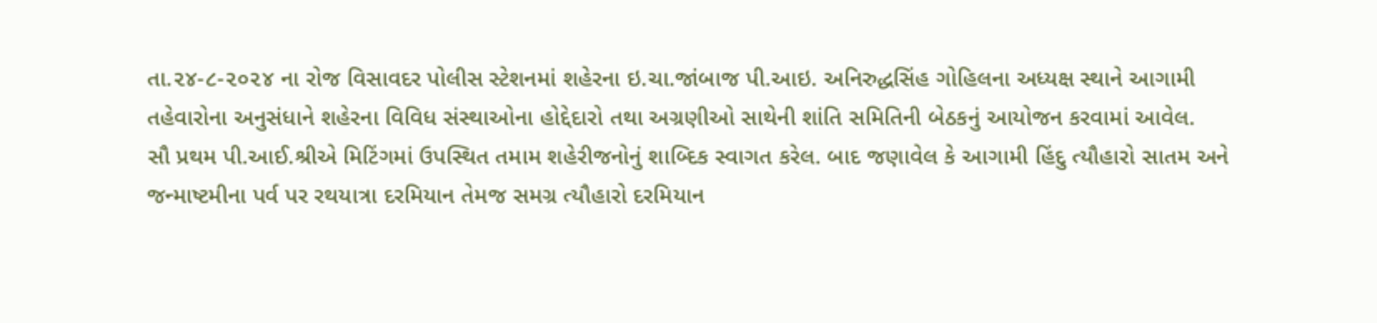તા.૨૪-૮-૨૦૨૪ ના રોજ વિસાવદર પોલીસ સ્ટેશનમાં શહેરના ઇ.ચા.જાંબાજ પી.આઇ. અનિરુદ્ધસિંહ ગોહિલના અધ્યક્ષ સ્થાને આગામી તહેવારોના અનુસંધાને શહેરના વિવિધ સંસ્થાઓના હોદ્દેદારો તથા અગ્રણીઓ સાથેની શાંતિ સમિતિની બેઠકનું આયોજન કરવામાં આવેલ.
સૌ પ્રથમ પી.આઈ.શ્રીએ મિટિંગમાં ઉપસ્થિત તમામ શહેરીજનોનું શાબ્દિક સ્વાગત કરેલ. બાદ જણાવેલ કે આગામી હિંદુ ત્યૌહારો સાતમ અને જન્માષ્ટમીના પર્વ પર રથયાત્રા દરમિયાન તેમજ સમગ્ર ત્યૌહારો દરમિયાન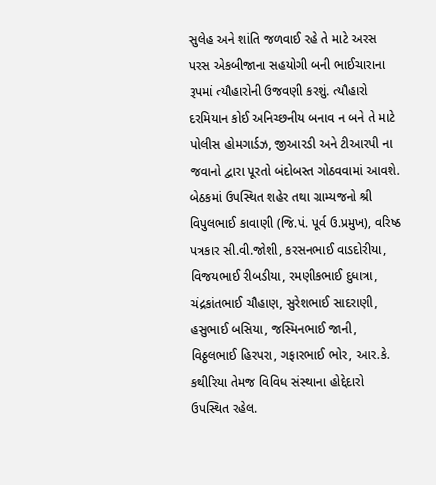સુલેહ અને શાંતિ જળવાઈ રહે તે માટે અરસ પરસ એકબીજાના સહયોગી બની ભાઈચારાના રૂપમાં ત્યૌહારોની ઉજવણી કરશું. ત્યૌહારો દરમિયાન કોઈ અનિચ્છનીય બનાવ ન બને તે માટે પોલીસ હોમગાર્ડઝ, જીઆરડી અને ટીઆરપી ના જવાનો દ્વારા પૂરતો બંદોબસ્ત ગોઠવવામાં આવશે.
બેઠકમાં ઉપસ્થિત શહેર તથા ગ્રામ્યજનો શ્રી વિપુલભાઈ કાવાણી (જિ.પં. પૂર્વ ઉ.પ્રમુખ), વરિષ્ઠ પત્રકાર સી.વી.જોશી, કરસનભાઈ વાડદોરીયા, વિજયભાઈ રીબડીયા, રમણીકભાઈ દુધાત્રા, ચંદ્રકાંતભાઈ ચૌહાણ, સુરેશભાઈ સાદરાણી, હસુભાઈ બસિયા, જસ્મિનભાઈ જાની, વિઠ્ઠલભાઈ હિરપરા, ગફારભાઈ ભોર, આર.કે. કથીરિયા તેમજ વિવિધ સંસ્થાના હોદ્દેદારો ઉપસ્થિત રહેલ.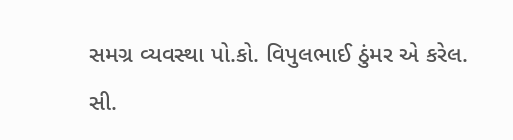સમગ્ર વ્યવસ્થા પો.કો. વિપુલભાઈ ઠુંમર એ કરેલ.
સી.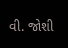વી. જોશી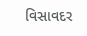વિસાવદર